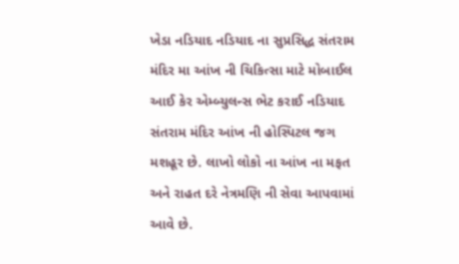ખેડા નડિયાદ નડિયાદ ના સુપ્રસિદ્ધ સંતરામ મંદિર મા આંખ ની ચિકિત્સા માટે મોબાઈલ આઈ કેર એમ્બ્યુલન્સ ભેટ કરાઈ નડિયાદ સંતરામ મંદિર આંખ ની હોસ્પિટલ જગ મશહૂર છે. લાખો લોકો ના આંખ ના મફત અને રાહત દરે નેત્રમણિ ની સેવા આપવામાં આવે છે.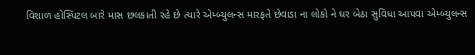વિશાળ હોસ્પિટલ બારે માસ છલકાતી રહે છે ત્યારે એમ્બ્યુલન્સ મારફતે છેવાડા ના લોકો ને ઘર બેઠા સુવિધા આપવા એમ્બ્યુલન્સ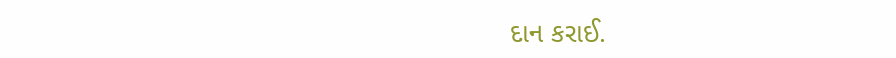દાન કરાઈ.